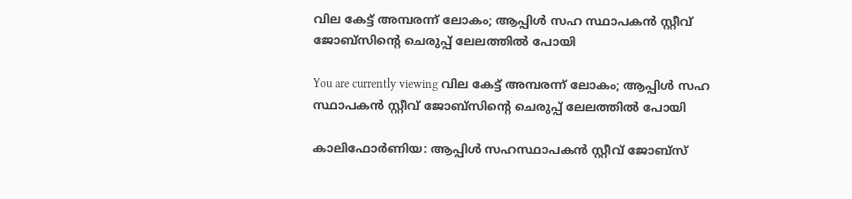വില കേട്ട് അമ്പരന്ന് ലോകം; ആപ്പിള്‍ സഹ സ്ഥാപകന്‍ സ്റ്റീവ് ജോബ്സിൻ്റെ ചെരുപ്പ് ലേലത്തില്‍ പോയി

You are currently viewing വില കേട്ട് അമ്പരന്ന് ലോകം; ആപ്പിള്‍ സഹ സ്ഥാപകന്‍ സ്റ്റീവ് ജോബ്സിൻ്റെ ചെരുപ്പ് ലേലത്തില്‍ പോയി

കാലിഫോര്‍ണിയ: ആപ്പിള്‍ സഹസ്ഥാപകന്‍ സ്റ്റീവ് ജോബ്സ്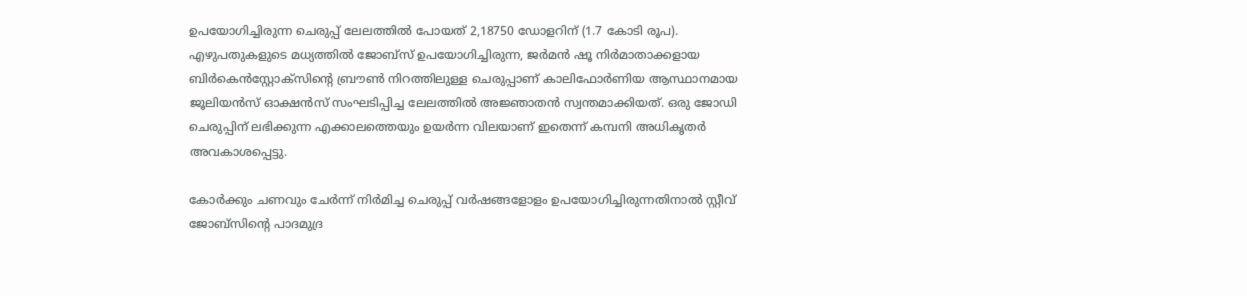ഉപയോഗിച്ചിരുന്ന ചെരുപ്പ് ലേലത്തില്‍ പോയത് 2,18750 ഡോളറിന് (1.7 കോടി രൂപ). എഴുപതുകളുടെ മധ്യത്തില്‍ ജോബ്സ് ഉപയോഗിച്ചിരുന്ന, ജര്‍മന്‍ ഷൂ നിര്‍മാതാക്കളായ ബിര്‍കെന്‍സ്റ്റോക്സിൻ്റെ ബ്രൗണ്‍ നിറത്തിലുള്ള ചെരുപ്പാണ് കാലിഫോര്‍ണിയ ആസ്ഥാനമായ ജൂലിയന്‍സ് ഓക്ഷന്‍സ് സംഘടിപ്പിച്ച ലേലത്തില്‍ അജ്ഞാതന്‍ സ്വന്തമാക്കിയത്. ഒരു ജോഡി ചെരുപ്പിന് ലഭിക്കുന്ന എക്കാലത്തെയും ഉയര്‍ന്ന വിലയാണ് ഇതെന്ന് കമ്പനി അധികൃതര്‍ അവകാശപ്പെട്ടു.

കോര്‍ക്കും ചണവും ചേര്‍ന്ന് നി‍ര്‍മിച്ച ചെരുപ്പ് വര്‍ഷങ്ങളോളം ഉപയോഗിച്ചിരുന്നതിനാല്‍ സ്റ്റീവ് ജോബ്സിൻ്റെ പാദമുദ്ര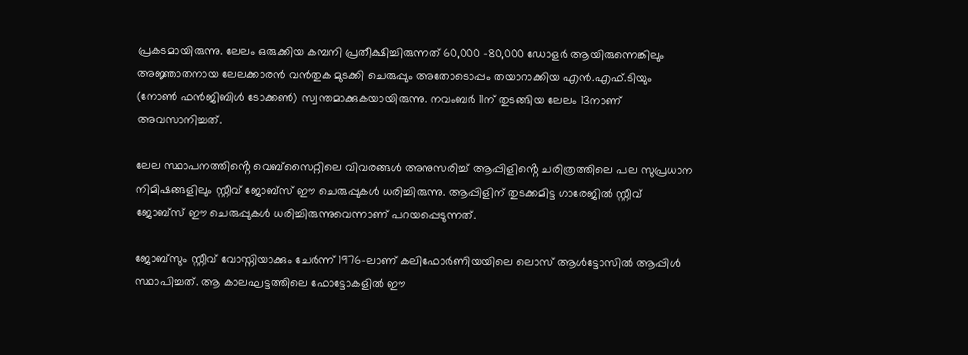പ്രകടമായിരുന്നു. ലേലം ഒരുക്കിയ കമ്പനി പ്രതീക്ഷിച്ചിരുന്നത് 60,000 -80,000 ഡോളര്‍ ആയിരുന്നെങ്കിലും അജ്ഞാതനായ ലേലക്കാരന്‍ വന്‍തുക മുടക്കി ചെരുപ്പും അതോടൊപ്പം തയാറാക്കിയ എന്‍.എഫ്.ടിയും (നോണ്‍ ഫന്‍ജിബിള്‍ ടോക്കണ്‍) സ്വന്തമാക്കുകയായിരുന്നു. നവംബര്‍ 11ന് തുടങ്ങിയ ലേലം 13നാണ് അവസാനിച്ചത്.

ലേല സ്ഥാപനത്തിൻ്റെ വെബ്സൈറ്റിലെ വിവരങ്ങള്‍ അനുസരിച്ച്‌ ആപ്പിളിൻ്റെ ചരിത്രത്തിലെ പല സുപ്രധാന നിമിഷങ്ങളിലും സ്റ്റീവ് ജോബ്സ് ഈ ചെരുപ്പുകള്‍ ധരിച്ചിരുന്നു. ആപ്പിളിന് തുടക്കമിട്ട ഗാരേജില്‍ സ്റ്റീവ് ജോബ്‌സ് ഈ ചെരുപ്പുകള്‍ ധരിച്ചിരുന്നുവെന്നാണ് പറയപ്പെടുന്നത്.

ജോബ്സും സ്റ്റീവ് വോസ്നിയാക്കും ചേര്‍ന്ന് 1976-ലാണ് കലിഫോര്‍ണിയയിലെ ലൊസ് ആള്‍ട്ടോസില്‍ ആപ്പിള്‍ സ്ഥാപിച്ചത്. ആ കാലഘട്ടത്തിലെ ഫോട്ടോകളില്‍ ഈ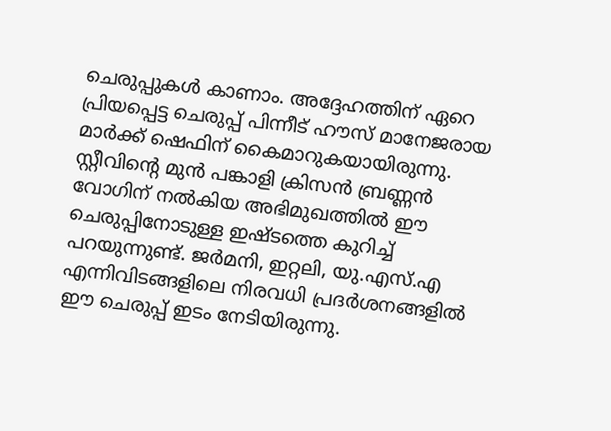ചെരുപ്പുകള്‍ കാണാം. അദ്ദേഹത്തിന് ഏറെ പ്രിയപ്പെട്ട ചെരുപ്പ് പിന്നീട് ഹൗസ് മാനേജരായ മാര്‍ക്ക് ഷെഫിന് കൈമാറുകയായിരുന്നു. സ്റ്റീവിൻ്റെ മുന്‍ പങ്കാളി ക്രിസന്‍ ബ്രണ്ണന്‍ വോഗിന് നല്‍കിയ അഭിമുഖത്തില്‍ ഈ ചെരുപ്പിനോടുള്ള ഇഷ്ടത്തെ കുറിച്ച്‌ പറയുന്നുണ്ട്. ജര്‍മനി, ഇറ്റലി, യു.എസ്.എ എന്നിവിടങ്ങളിലെ നിരവധി പ്രദര്‍ശനങ്ങളില്‍ ഈ ചെരുപ്പ് ഇടം നേടിയിരുന്നു.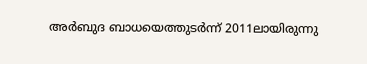അര്‍ബുദ ബാധയെത്തുടര്‍ന്ന് 2011ലായിരുന്നു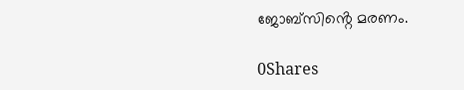ജോബ്സിൻ്റെ മരണം.

0Shares